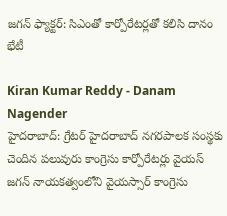జగన్ ఫ్యాక్టర్: సిఎంతో కార్పోరేటర్లతో కలిసి దానం భేటీ

Kiran Kumar Reddy - Danam Nagender
హైదరాబాద్: గ్రేటర్ హైదరాబాద్ నగరపాలక సంస్థకు చెందిన పలువురు కాంగ్రెసు కార్పోరేటర్లు వైయస్ జగన్ నాయకత్వంలోని వైయస్సార్ కాంగ్రెసు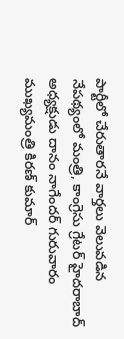పార్టీలో చేరుతారనే వార్తలు వెలువడిన నేపథ్యంలో మంత్రి, కాంగ్రెసు గ్రేటర్ హైదరాబాద్ అధ్యక్షుడు దానం నాగేందర్ గురువారం ముఖ్యమంత్రి కిరణ్ కుమార్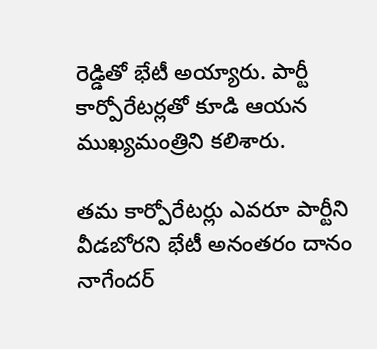రెడ్డితో భేటీ అయ్యారు. పార్టీ కార్పోరేటర్లతో కూడి ఆయన ముఖ్యమంత్రిని కలిశారు.

తమ కార్పోరేటర్లు ఎవరూ పార్టీని వీడబోరని భేటీ అనంతరం దానం నాగేందర్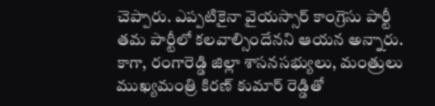చెప్పారు. ఎప్పటికైనా వైయస్సార్ కాంగ్రెసు పార్టీ తమ పార్టీలో కలవాల్సిందేనని ఆయన అన్నారు. కాగా, రంగారెడ్డి జిల్లా శాసనసభ్యులు, మంత్రులు ముఖ్యమంత్రి కిరణ్ కుమార్ రెడ్డితో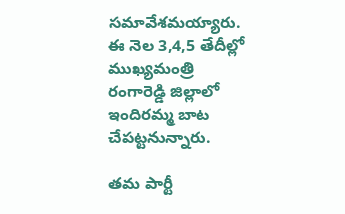సమావేశమయ్యారు. ఈ నెల 3,4,5 తేదీల్లో ముఖ్యమంత్రి రంగారెడ్డి జిల్లాలో ఇందిరమ్మ బాట చేపట్టనున్నారు.

తమ పార్టీ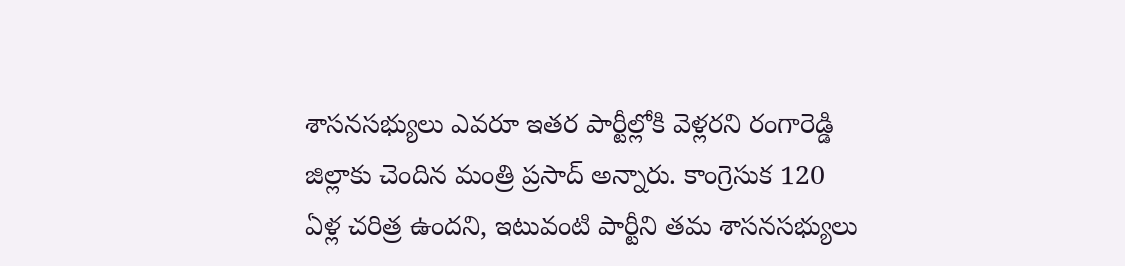శాసనసభ్యులు ఎవరూ ఇతర పార్టీల్లోకి వెళ్లరని రంగారెడ్డి జిల్లాకు చెందిన మంత్రి ప్రసాద్ అన్నారు. కాంగ్రెసుక 120 ఏళ్ల చరిత్ర ఉందని, ఇటువంటి పార్టీని తమ శాసనసభ్యులు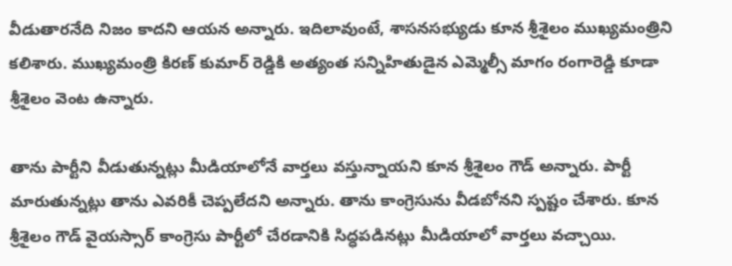వీడుతారనేది నిజం కాదని ఆయన అన్నారు. ఇదిలావుంటే, శాసనసభ్యుడు కూన శ్రీశైలం ముఖ్యమంత్రిని కలిశారు. ముఖ్యమంత్రి కిరణ్ కుమార్ రెడ్డికి అత్యంత సన్నిహితుడైన ఎమ్మెల్సీ మాగం రంగారెడ్డి కూడా శ్రీశైలం వెంట ఉన్నారు.

తాను పార్టీని వీడుతున్నట్లు మీడియాలోనే వార్తలు వస్తున్నాయని కూన శ్రీశైలం గౌడ్ అన్నారు. పార్టీ మారుతున్నట్లు తాను ఎవరికీ చెప్పలేదని అన్నారు. తాను కాంగ్రెసును వీడబోనని స్పష్టం చేశారు. కూన శ్రీశైలం గౌడ్ వైయస్సార్ కాంగ్రెసు పార్టీలో చేరడానికి సిద్ధపడినట్లు మీడియాలో వార్తలు వచ్చాయి.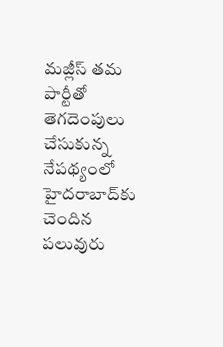మజ్లీస్ తమ పార్టీతో తెగదెంపులు చేసుకున్న నేపథ్యంలో హైదరాబాద్‌కు చెందిన పలువురు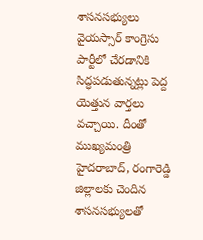శాసనసభ్యులు వైయస్సార్ కాంగ్రెసు పార్టీలో చేరడానికి సిద్ధపడుతున్నట్లు పెద్ద యెత్తున వార్తలు వచ్చాయి. దీంతో ముఖ్యమంత్రి హైదరాబాద్, రంగారెడ్డి జిల్లాలకు చెందిన శాసనసభ్యులతో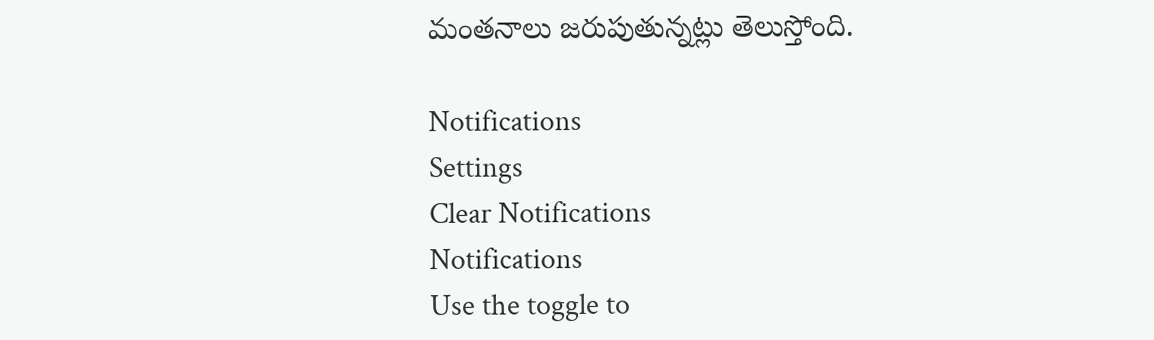మంతనాలు జరుపుతున్నట్లు తెలుస్తోంది.

Notifications
Settings
Clear Notifications
Notifications
Use the toggle to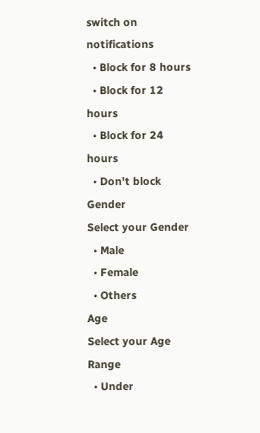switch on notifications
  • Block for 8 hours
  • Block for 12 hours
  • Block for 24 hours
  • Don't block
Gender
Select your Gender
  • Male
  • Female
  • Others
Age
Select your Age Range
  • Under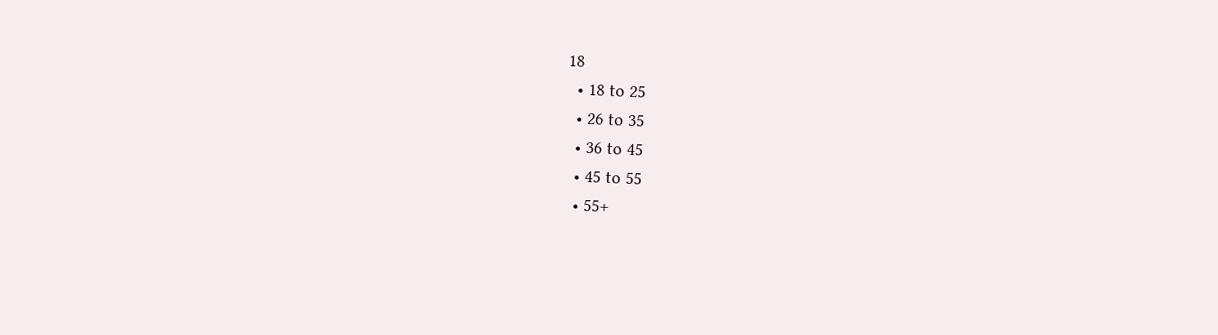18
  • 18 to 25
  • 26 to 35
  • 36 to 45
  • 45 to 55
  • 55+